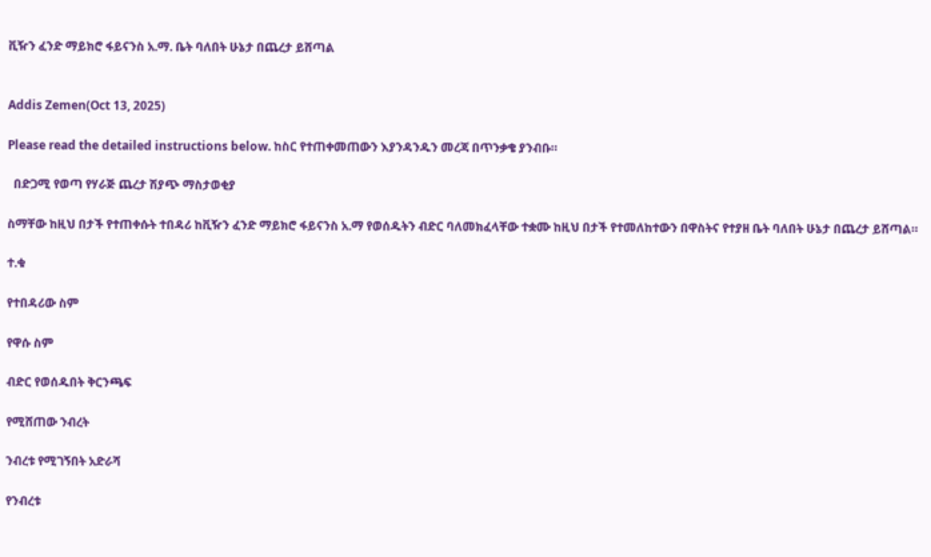ቪዥን ፈንድ ማይክሮ ፋይናንስ አ.ማ. ቤት ባለበት ሁኔታ በጨረታ ይሸጣል


Addis Zemen(Oct 13, 2025)

Please read the detailed instructions below. ከስር የተጠቀመጠውን እያንዳንዱን መረጃ በጥንቃቄ ያንብቡ።

  በድጋሚ የወጣ የሃራጅ ጨረታ ሽያጭ ማስታወቂያ

ስማቸው ከዚህ በታች የተጠቀሱት ተበዳሪ ከቪዥን ፈንድ ማይክሮ ፋይናንስ አ.ማ የወሰዱትን ብድር ባለመክፈላቸው ተቋሙ ከዚህ በታች የተመለከተውን በዋስትና የተያዘ ቤት ባለበት ሁኔታ በጨረታ ይሸጣል።

ተ.ቁ

የተበዳሪው ስም

የዋሱ ስም

ብድር የወሰዱበት ቅርንጫፍ

የሚሸጠው ንብረት

ንብረቱ የሚገኝበት አድራሻ

የንብረቱ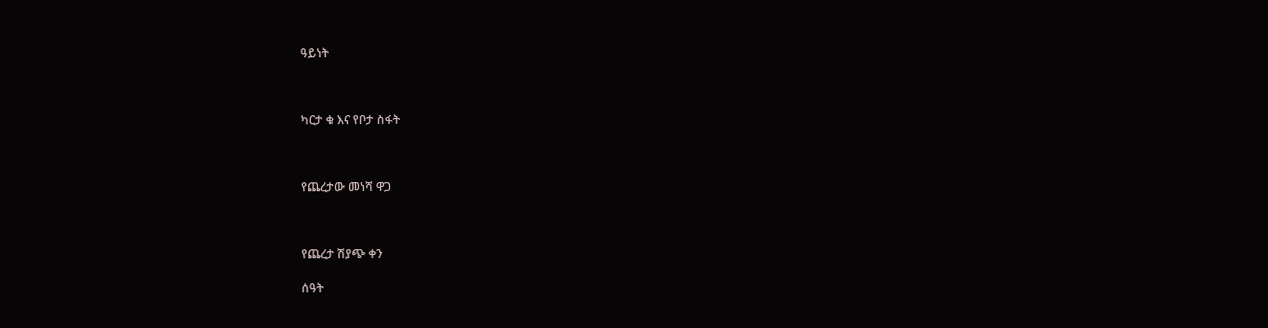ዓይነት



ካርታ ቁ እና የቦታ ስፋት



የጨረታው መነሻ ዋጋ



የጨረታ ሽያጭ ቀን

ሰዓት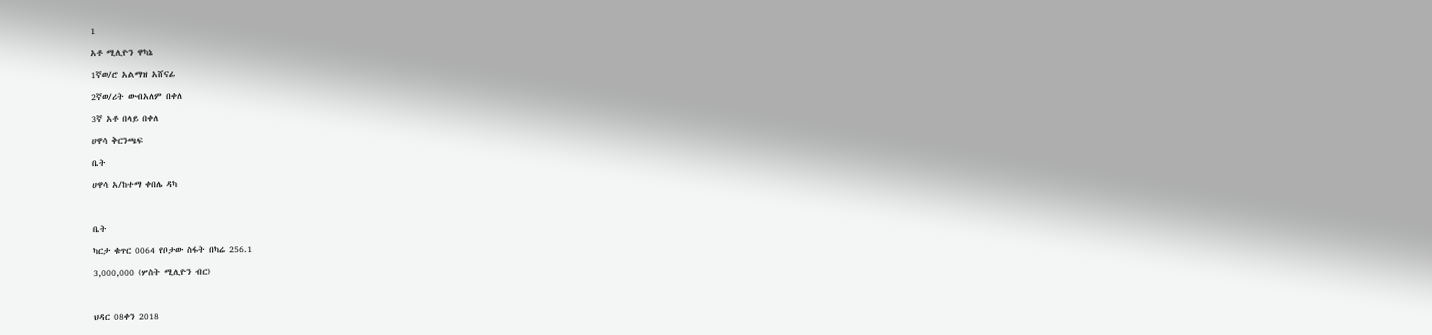1

አቶ ሚሊዮን ዋካኔ

1ኛወ/ሮ አልማዝ አሸናፊ

2ኛወ/ሪት ውብአለም በቀለ

3ኛ አቶ በላይ በቀለ

ሀዋሳ ቅርንጫፍ

ቤት

ሀዋሳ አ/ከተማ ቀበሌ ዳካ



ቤት

ካርታ ቁጥር 0064 የቦታው ስፋት በካሬ 256.1

3,000,000 (ሦስት ሚሊዮን ብር)



ህዳር 08ቀን 2018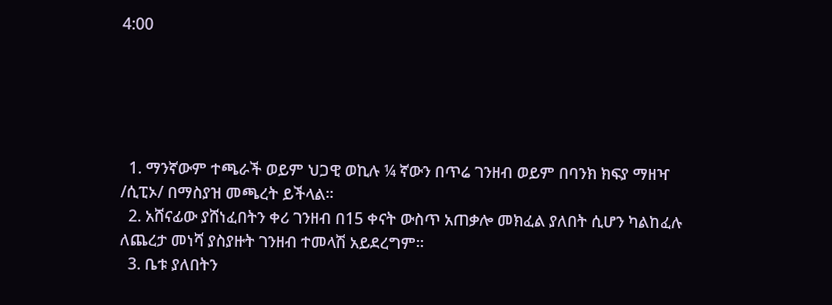4:00





  1. ማንኛውም ተጫራች ወይም ህጋዊ ወኪሉ ¼ ኛውን በጥሬ ገንዘብ ወይም በባንክ ክፍያ ማዘዣ /ሲፒኦ/ በማስያዝ መጫረት ይችላል።
  2. አሸናፊው ያሸነፈበትን ቀሪ ገንዘብ በ15 ቀናት ውስጥ አጠቃሎ መክፈል ያለበት ሲሆን ካልከፈሉ ለጨረታ መነሻ ያስያዙት ገንዘብ ተመላሽ አይደረግም።
  3. ቤቱ ያለበትን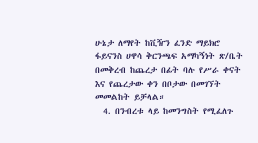ሁኔታ ለማየት ከቪዥን ፈንድ ማይክሮ ፋይናንስ ሀዋሳ ቅርንጫፍ አማካኝነት ጽ/ቤት በመቅረብ ከጨረታ በፊት ባሉ የሥራ ቀናት እና የጨረታው ቀን በቦታው በመገኘት መመልከት ይቻላል።
  4. በንብረቱ ላይ ከመንግስት የሚፈለጉ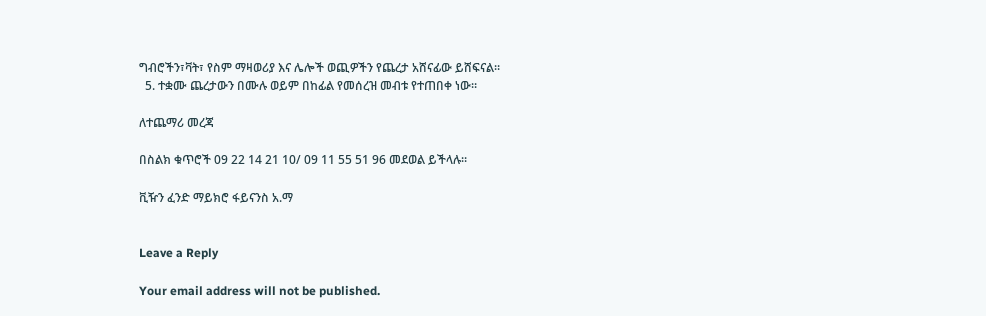ግብሮችን፣ቫት፣ የስም ማዛወሪያ እና ሌሎች ወጪዎችን የጨረታ አሸናፊው ይሸፍናል።
  5. ተቋሙ ጨረታውን በሙሉ ወይም በከፊል የመሰረዝ መብቱ የተጠበቀ ነው።

ለተጨማሪ መረጃ

በስልክ ቁጥሮች 09 22 14 21 10/ 09 11 55 51 96 መደወል ይችላሉ።

ቪዥን ፈንድ ማይክሮ ፋይናንስ አ.ማ


Leave a Reply

Your email address will not be published.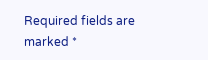Required fields are marked *